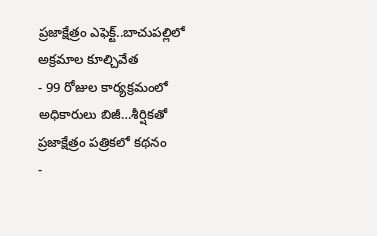ప్రజాక్షేత్రం ఎఫెక్ట్..బాచుపల్లిలో అక్రమాల కూల్చివేత
- 99 రోజుల కార్యక్రమంలో అధికారులు బిజీ…శీర్షికతో ప్రజాక్షేత్రం పత్రికలో కథనం
-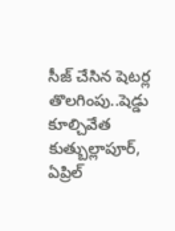సీజ్ చేసిన షెటర్ల తొలగింపు..షెడ్డు కూల్చివేత
కుత్బుల్లాపూర్, ఏప్రిల్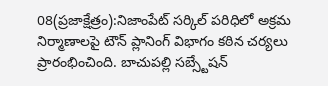08(ప్రజాక్షేత్రం):నిజాంపేట్ సర్కిల్ పరిధిలో అక్రమ నిర్మాణాలపై టౌన్ ప్లానింగ్ విభాగం కఠిన చర్యలు ప్రారంభించింది. బాచుపల్లి సబ్స్టేషన్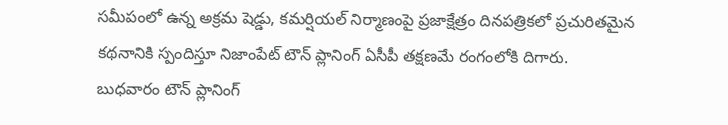సమీపంలో ఉన్న అక్రమ షెడ్డు, కమర్షియల్ నిర్మాణంపై ప్రజాక్షేత్రం దినపత్రికలో ప్రచురితమైన కథనానికి స్పందిస్తూ నిజాంపేట్ టౌన్ ప్లానింగ్ ఏసీపీ తక్షణమే రంగంలోకి దిగారు.
బుధవారం టౌన్ ప్లానింగ్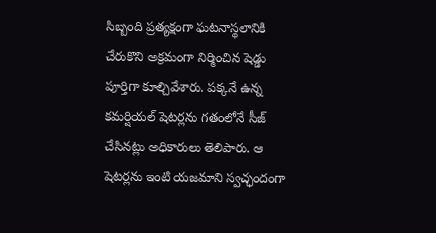సిబ్బంది ప్రత్యక్షంగా ఘటనాస్థలానికి చేరుకొని అక్రమంగా నిర్మించిన షెడ్డు పూర్తిగా కూల్చివేశారు. పక్కనే ఉన్న కమర్షియల్ షెటర్లను గతంలోనే సీజ్ చేసినట్లు అధికారులు తెలిపారు. ఆ షెటర్లను ఇంటి యజమాని స్వచ్ఛందంగా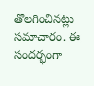తొలగించినట్లు సమాచారం. ఈ సందర్భంగా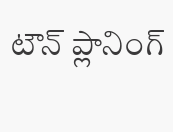టౌన్ ప్లానింగ్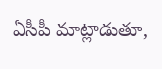ఏసీపీ మాట్లాడుతూ,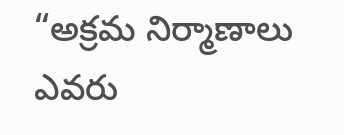“అక్రమ నిర్మాణాలు ఎవరు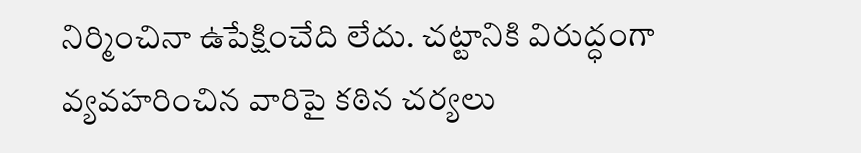నిర్మించినా ఉపేక్షించేది లేదు. చట్టానికి విరుద్ధంగా వ్యవహరించిన వారిపై కఠిన చర్యలు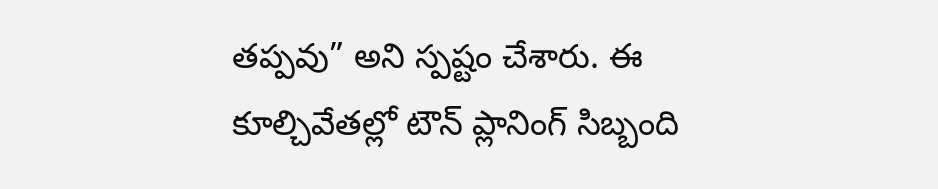తప్పవు” అని స్పష్టం చేశారు. ఈ కూల్చివేతల్లో టౌన్ ప్లానింగ్ సిబ్బంది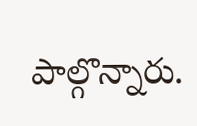పాల్గొన్నారు.